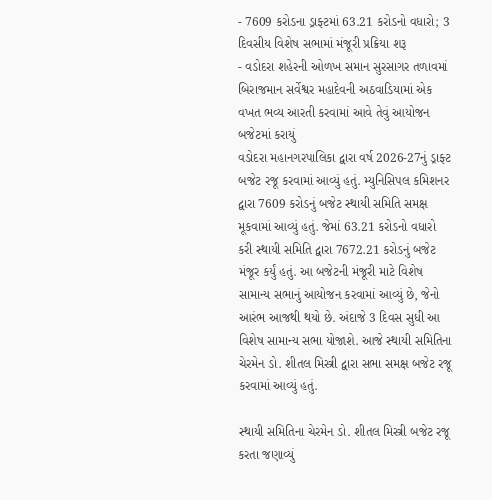- 7609 કરોડના ડ્રાફ્ટમાં 63.21 કરોડનો વધારો; 3 દિવસીય વિશેષ સભામાં મંજૂરી પ્રક્રિયા શરૂ
- વડોદરા શહેરની ઓળખ સમાન સુરસાગર તળાવમાં બિરાજમાન સર્વેશ્વર મહાદેવની અઠવાડિયામાં એક વખત ભવ્ય આરતી કરવામાં આવે તેવું આયોજન બજેટમાં કરાયું
વડોદરા મહાનગરપાલિકા દ્વારા વર્ષ 2026-27નું ડ્રાફ્ટ બજેટ રજૂ કરવામાં આવ્યું હતું. મ્યુનિસિપલ કમિશનર દ્વારા 7609 કરોડનું બજેટ સ્થાયી સમિતિ સમક્ષ મૂકવામાં આવ્યું હતું. જેમાં 63.21 કરોડનો વધારો કરી સ્થાયી સમિતિ દ્વારા 7672.21 કરોડનું બજેટ મંજૂર કર્યું હતું. આ બજેટની મંજૂરી માટે વિશેષ સામાન્ય સભાનું આયોજન કરવામાં આવ્યું છે, જેનો આરંભ આજથી થયો છે. અંદાજે 3 દિવસ સુધી આ વિશેષ સામાન્ય સભા યોજાશે. આજે સ્થાયી સમિતિના ચેરમેન ડો. શીતલ મિસ્ત્રી દ્વારા સભા સમક્ષ બજેટ રજૂ કરવામાં આવ્યું હતું.

સ્થાયી સમિતિના ચેરમેન ડો. શીતલ મિસ્ત્રી બજેટ રજૂ કરતા જણાવ્યું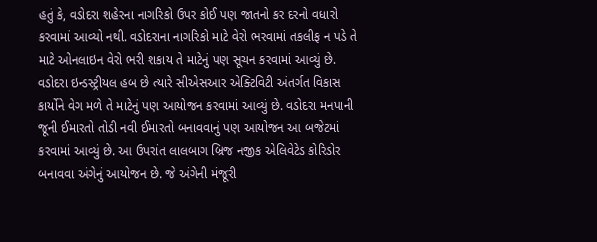હતું કે, વડોદરા શહેરના નાગરિકો ઉપર કોઈ પણ જાતનો કર દરનો વધારો કરવામાં આવ્યો નથી. વડોદરાના નાગરિકો માટે વેરો ભરવામાં તકલીફ ન પડે તે માટે ઓનલાઇન વેરો ભરી શકાય તે માટેનું પણ સૂચન કરવામાં આવ્યું છે. વડોદરા ઇન્ડસ્ટ્રીયલ હબ છે ત્યારે સીએસઆર એક્ટિવિટી અંતર્ગત વિકાસ કાર્યોને વેગ મળે તે માટેનું પણ આયોજન કરવામાં આવ્યું છે. વડોદરા મનપાની જૂની ઈમારતો તોડી નવી ઈમારતો બનાવવાનું પણ આયોજન આ બજેટમાં કરવામાં આવ્યું છે. આ ઉપરાંત લાલબાગ બ્રિજ નજીક એલિવેટેડ કોરિડોર બનાવવા અંગેનું આયોજન છે. જે અંગેની મંજૂરી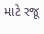માટે રજૂ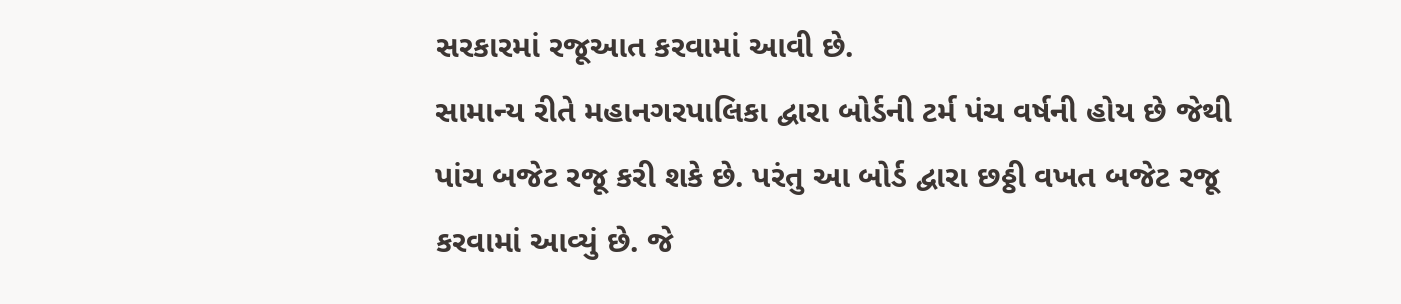સરકારમાં રજૂઆત કરવામાં આવી છે.
સામાન્ય રીતે મહાનગરપાલિકા દ્વારા બોર્ડની ટર્મ પંચ વર્ષની હોય છે જેથી પાંચ બજેટ રજૂ કરી શકે છે. પરંતુ આ બોર્ડ દ્વારા છઠ્ઠી વખત બજેટ રજૂ કરવામાં આવ્યું છે. જે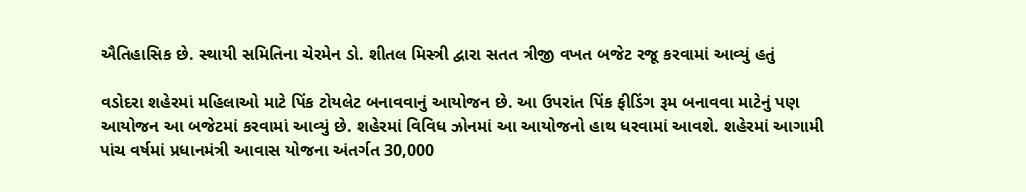ઐતિહાસિક છે. સ્થાયી સમિતિના ચેરમેન ડો. શીતલ મિસ્ત્રી દ્વારા સતત ત્રીજી વખત બજેટ રજૂ કરવામાં આવ્યું હતું

વડોદરા શહેરમાં મહિલાઓ માટે પિંક ટોયલેટ બનાવવાનું આયોજન છે. આ ઉપરાંત પિંક ફીડિંગ રૂમ બનાવવા માટેનું પણ આયોજન આ બજેટમાં કરવામાં આવ્યું છે. શહેરમાં વિવિધ ઝોનમાં આ આયોજનો હાથ ધરવામાં આવશે. શહેરમાં આગામી પાંચ વર્ષમાં પ્રધાનમંત્રી આવાસ યોજના અંતર્ગત 30,000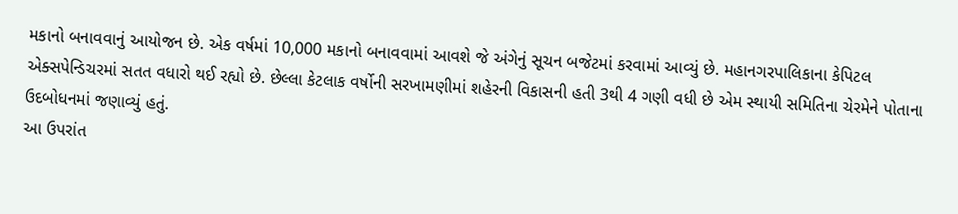મકાનો બનાવવાનું આયોજન છે. એક વર્ષમાં 10,000 મકાનો બનાવવામાં આવશે જે અંગેનું સૂચન બજેટમાં કરવામાં આવ્યું છે. મહાનગરપાલિકાના કેપિટલ એક્સપેન્ડિચરમાં સતત વધારો થઈ રહ્યો છે. છેલ્લા કેટલાક વર્ષોની સરખામણીમાં શહેરની વિકાસની હતી 3થી 4 ગણી વધી છે એમ સ્થાયી સમિતિના ચેરમેને પોતાના ઉદબોધનમાં જણાવ્યું હતું.
આ ઉપરાંત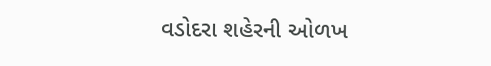વડોદરા શહેરની ઓળખ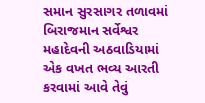સમાન સુરસાગર તળાવમાં બિરાજમાન સર્વેશ્વર મહાદેવની અઠવાડિયામાં એક વખત ભવ્ય આરતી કરવામાં આવે તેવું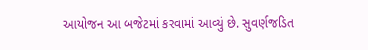આયોજન આ બજેટમાં કરવામાં આવ્યું છે. સુવર્ણજડિત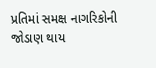પ્રતિમાં સમક્ષ નાગરિકોની જોડાણ થાય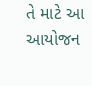તે માટે આ આયોજન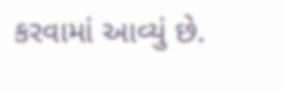કરવામાં આવ્યું છે.